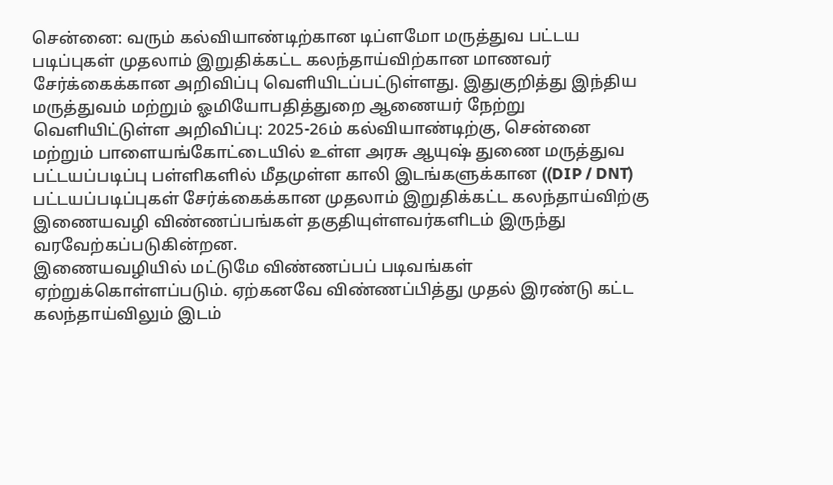சென்னை: வரும் கல்வியாண்டிற்கான டிப்ளமோ மருத்துவ பட்டய படிப்புகள் முதலாம் இறுதிக்கட்ட கலந்தாய்விற்கான மாணவர் சேர்க்கைக்கான அறிவிப்பு வெளியிடப்பட்டுள்ளது. இதுகுறித்து இந்திய மருத்துவம் மற்றும் ஓமியோபதித்துறை ஆணையர் நேற்று வெளியிட்டுள்ள அறிவிப்பு: 2025-26ம் கல்வியாண்டிற்கு, சென்னை மற்றும் பாளையங்கோட்டையில் உள்ள அரசு ஆயுஷ் துணை மருத்துவ பட்டயப்படிப்பு பள்ளிகளில் மீதமுள்ள காலி இடங்களுக்கான ((DIP / DNT) பட்டயப்படிப்புகள் சேர்க்கைக்கான முதலாம் இறுதிக்கட்ட கலந்தாய்விற்கு இணையவழி விண்ணப்பங்கள் தகுதியுள்ளவர்களிடம் இருந்து வரவேற்கப்படுகின்றன.
இணையவழியில் மட்டுமே விண்ணப்பப் படிவங்கள் ஏற்றுக்கொள்ளப்படும். ஏற்கனவே விண்ணப்பித்து முதல் இரண்டு கட்ட கலந்தாய்விலும் இடம்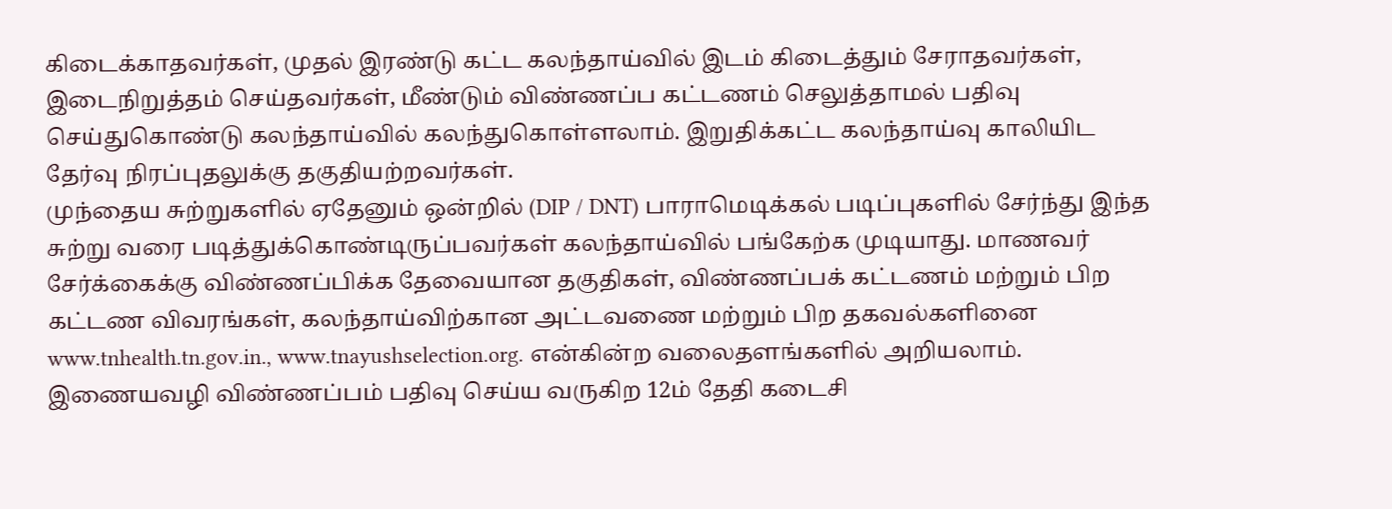கிடைக்காதவர்கள், முதல் இரண்டு கட்ட கலந்தாய்வில் இடம் கிடைத்தும் சேராதவர்கள், இடைநிறுத்தம் செய்தவர்கள், மீண்டும் விண்ணப்ப கட்டணம் செலுத்தாமல் பதிவு செய்துகொண்டு கலந்தாய்வில் கலந்துகொள்ளலாம். இறுதிக்கட்ட கலந்தாய்வு காலியிட தேர்வு நிரப்புதலுக்கு தகுதியற்றவர்கள்.
முந்தைய சுற்றுகளில் ஏதேனும் ஒன்றில் (DIP / DNT) பாராமெடிக்கல் படிப்புகளில் சேர்ந்து இந்த சுற்று வரை படித்துக்கொண்டிருப்பவர்கள் கலந்தாய்வில் பங்கேற்க முடியாது. மாணவர் சேர்க்கைக்கு விண்ணப்பிக்க தேவையான தகுதிகள், விண்ணப்பக் கட்டணம் மற்றும் பிற கட்டண விவரங்கள், கலந்தாய்விற்கான அட்டவணை மற்றும் பிற தகவல்களினை www.tnhealth.tn.gov.in., www.tnayushselection.org. என்கின்ற வலைதளங்களில் அறியலாம். இணையவழி விண்ணப்பம் பதிவு செய்ய வருகிற 12ம் தேதி கடைசி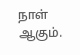நாள் ஆகும்.